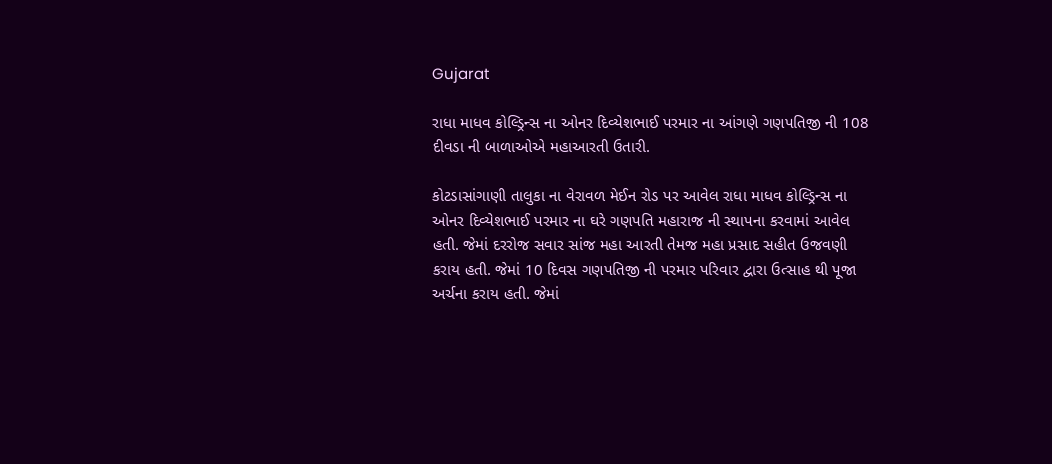Gujarat

રાધા માધવ કોલ્ડ્રિન્સ ના ઓનર દિવ્યેશભાઈ પરમાર ના આંગણે ગણપતિજી ની 108 દીવડા ની બાળાઓએ મહાઆરતી ઉતારી.

કોટડાસાંગાણી તાલુકા ના વેરાવળ મેઈન રોડ પર આવેલ રાધા માધવ કોલ્ડ્રિન્સ ના ઓનર દિવ્યેશભાઈ પરમાર ના ઘરે ગણપતિ મહારાજ ની સ્થાપના કરવામાં આવેલ હતી. જેમાં દરરોજ સવાર સાંજ મહા આરતી તેમજ મહા પ્રસાદ સહીત ઉજવણી કરાય હતી. જેમાં 10 દિવસ ગણપતિજી ની પરમાર પરિવાર દ્વારા ઉત્સાહ થી પૂજા અર્ચના કરાય હતી. જેમાં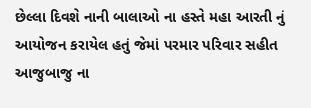છેલ્લા દિવશે નાની બાલાઓ ના હસ્તે મહા આરતી નું આયોજન કરાયેલ હતું જેમાં પરમાર પરિવાર સહીત આજુબાજુ ના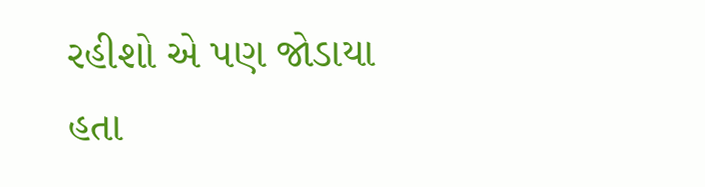રહીશો એ પણ જોડાયા હતા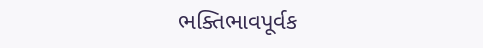ભક્તિભાવપૂર્વક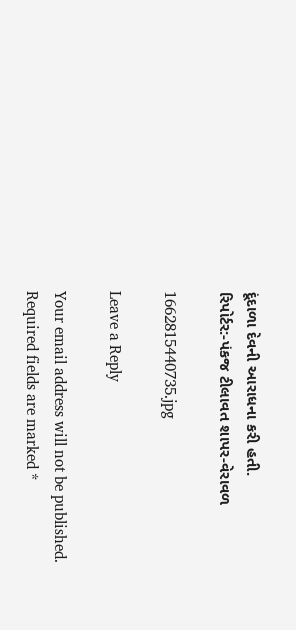દૂંદાળા દેવની આરાધના કરી હતી.
રિપોર્ટર:-પંકજ ટીલાવત શાપર-વેરાવળ

1662815440735.jpg

Leave a Reply

Your email address will not be published. Required fields are marked *